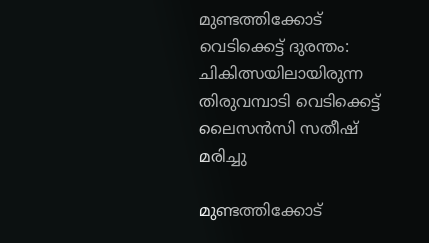മുണ്ടത്തിക്കോട് വെടിക്കെട്ട് ദുരന്തം: ചികിത്സയിലായിരുന്ന തിരുവമ്പാടി വെടിക്കെട്ട് ലൈസൻസി സതീഷ് മരിച്ചു

മുണ്ടത്തിക്കോട്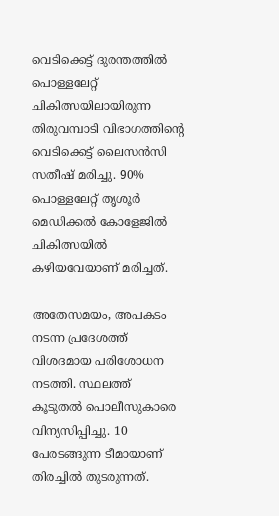വെടിക്കെട്ട് ദുരന്തത്തിൽ പൊള്ളലേറ്റ് ചികിത്സയിലായിരുന്ന തിരുവമ്പാടി വിഭാഗത്തിന്റെ വെടിക്കെട്ട് ലൈസൻസി സതീഷ് മരിച്ചു. 90% പൊള്ളലേറ്റ് തൃശൂർ മെഡിക്കൽ കോളേജിൽ ചികിത്സയിൽ ക‍ഴിയവേയാണ് മരിച്ചത്.

അതേസമയം, അപകടം നടന്ന പ്രദേശത്ത് വിശദമായ പരിശോധന നടത്തി. സ്ഥലത്ത് കൂടുതല്‍ പൊലീസുകാരെ വിന്യസിപ്പിച്ചു. 10 പേരടങ്ങുന്ന ടീമായാണ് തിരച്ചില്‍ തുടരുന്നത്.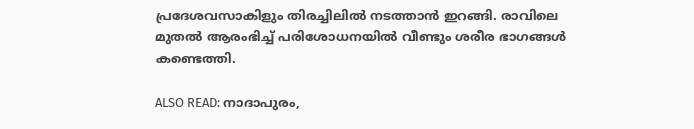പ്രദേശവസാകിളും തിരച്ചിലില്‍ നടത്താന്‍ ഇറങ്ങി. രാവിലെ മുതല്‍ ആരംഭിച്ച് പരിശോധനയില്‍ വീണ്ടും ശരീര ഭാഗങ്ങള്‍ കണ്ടെത്തി.

ALSO READ: നാദാപുരം,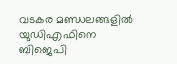വടകര മണ്ഡലങ്ങളിൽ യുഡിഎഫിനെ ബിജെപി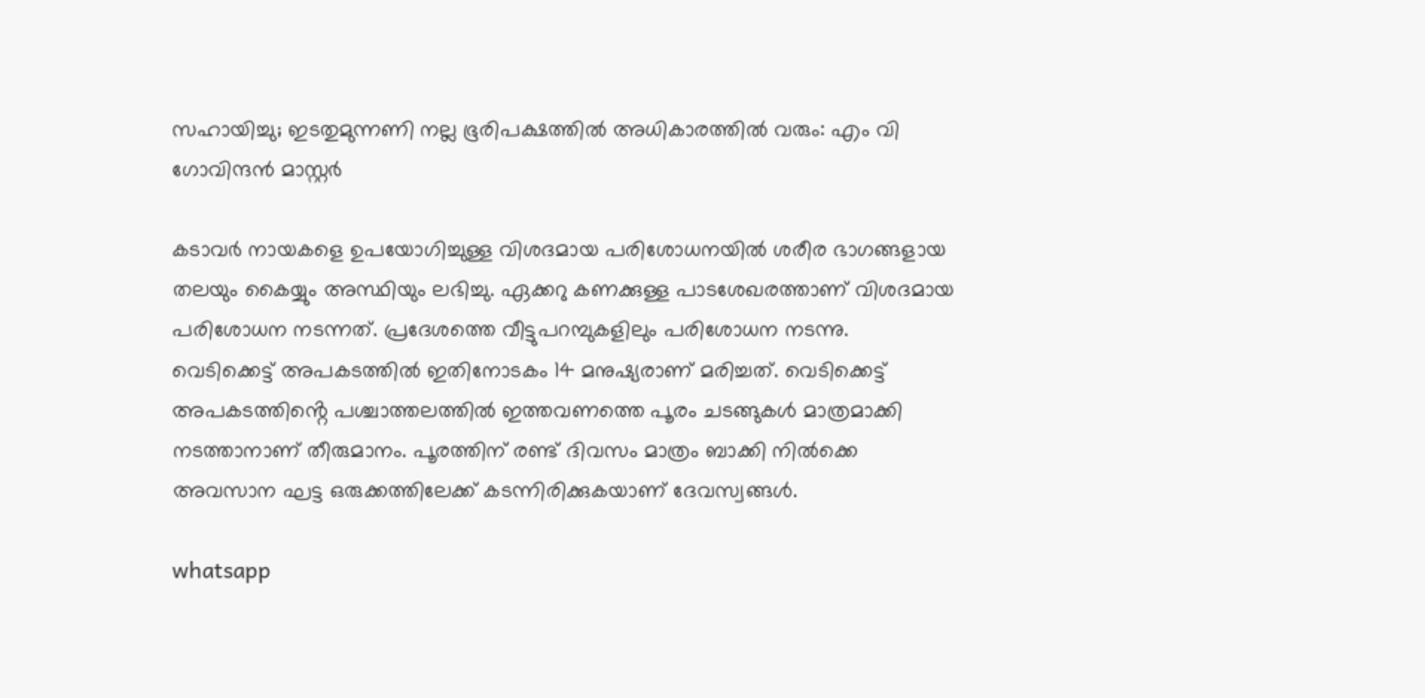സഹായിച്ചു; ഇടതുമുന്നണി നല്ല ഭൂരിപക്ഷത്തിൽ അധികാരത്തിൽ വരും: എം വി ഗോവിന്ദൻ മാസ്റ്റർ

കടാവര്‍ നായകളെ ഉപയോഗിച്ചുള്ള വിശദമായ പരിശോധനയിൽ ശരീര ഭാഗങ്ങളായ തലയും കൈയ്യും അസ്ഥിയും ലഭിച്ചു. ഏക്കറു കണക്കുള്ള പാടശേഖരത്താണ് വിശദമായ പരിശോധന നടന്നത്. പ്രദേശത്തെ വീട്ടുപറമ്പുകളിലും പരിശോധന നടന്നു. വെടിക്കെട്ട് അപകടത്തില്‍ ഇതിനോടകം 14 മനുഷ്യരാണ് മരിച്ചത്. വെടിക്കെട്ട് അപകടത്തിൻ്റെ പശ്ചാത്തലത്തിൽ ഇത്തവണത്തെ പൂരം ചടങ്ങുകള്‍ മാത്രമാക്കി നടത്താനാണ് തീരുമാനം. പൂരത്തിന് രണ്ട് ദിവസം മാത്രം ബാക്കി നില്‍ക്കെ അവസാന ഘട്ട ഒരുക്കത്തിലേക്ക് കടന്നിരിക്കുകയാണ് ദേവസ്വങ്ങള്‍.

whatsapp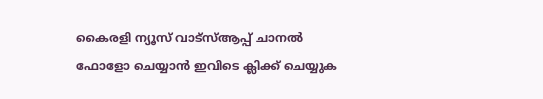കൈരളി ന്യൂസ് വാട്‌സ്ആപ്പ് ചാനല്‍ ഫോളോ ചെയ്യാന്‍ ഇവിടെ ക്ലിക്ക് ചെയ്യുക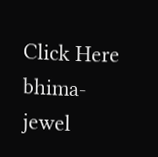Click Here
bhima-jewel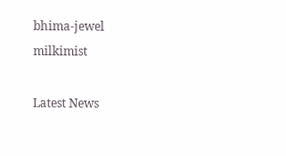bhima-jewel
milkimist

Latest News